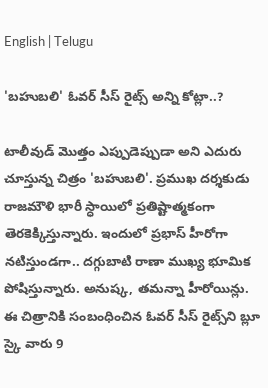English | Telugu

'బహుబలి' ఓవర్ సీస్ రైట్స్ అన్ని కోట్లా..?

టాలీవుడ్ మొత్తం ఎప్పుడెప్పుడా అని ఎదురు చూస్తున్న చిత్రం 'బహుబలి'. ప్రముఖ దర్శకుడు రాజమౌళి భారీ స్ధాయిలో ప్రతిష్టాత్మకంగా తెరకెక్కిస్తున్నారు. ఇందులో ప్రభాస్ హీరోగా నటిస్తుండగా.. దగ్గుబాటి రాణా ముఖ్య భూమిక పోషిస్తున్నారు. అనుష్క, తమన్నా హీరోయిన్లు. ఈ చిత్రానికి సంబంధించిన ఓవర్ సీస్ రైట్స్‌ని బ్లూ స్కై వారు 9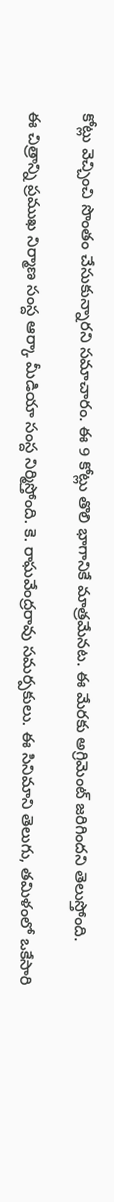కోట్లు వెచ్చించి సొంతం చేసుకున్నారని సమాచారం. ఈ 9 కోట్లు తొలి భాగానికే మాత్రమేనట. ఈ మేరకు అగ్రిమెంట్ జరిగిందని తెలుస్తోంది.

ఈ చిత్రాన్ని ప్రముఖ నిర్మాణ సంస్ద ఆర్కా మీడియా సంస్ద నిర్మిస్తోంది. కె. రాఘవేంద్రరావు సమర్పకులు. ఈ సినిమాని తెలుగు, తమిళంలో ఒకేసారి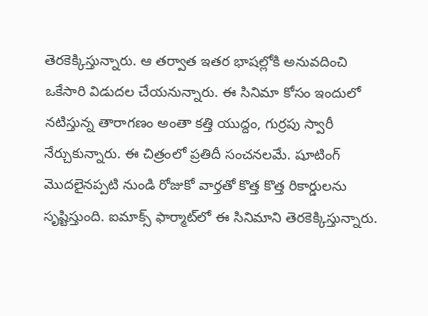తెరకెక్కిస్తున్నారు. ఆ తర్వాత ఇతర భాషల్లోకి అనువదించి ఒకేసారి విడుదల చేయనున్నారు. ఈ సినిమా కోసం ఇందులో నటిస్తున్న తారాగణం అంతా కత్తి యుద్దం, గుర్రపు స్వారీ నేర్చుకున్నారు. ఈ చిత్రంలో ప్రతిదీ సంచనలమే. షూటింగ్ మొదలైనప్పటి నుండి రోజుకో వార్తతో కొత్త కొత్త రికార్డులను సృష్టిస్తుంది. ఐమాక్స్ ఫార్మాట్‌లో ఈ సినిమాని తెరకెక్కిస్తున్నారు.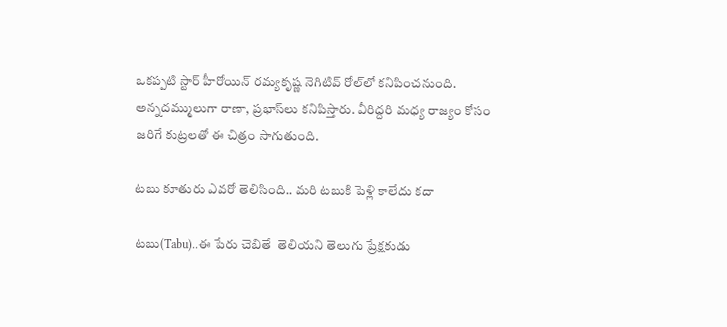ఒకప్పటి స్టార్ హీరోయిన్ రమ్యకృష్ణ నెగిటివ్ రోల్‌లో కనిపించనుంది. అన్నదమ్ములుగా రాణా, ప్రభాస్‌లు కనిపిస్తారు. వీరిద్దరి మధ్య రాజ్యం కోసం జరిగే కుట్రలతో ఈ చిత్రం సాగుతుంది.

టబు కూతురు ఎవరో తెలిసింది.. మరి టబుకి పెళ్లి కాలేదు కదా

టబు(Tabu)..ఈ పేరు చెబితే  తెలియని తెలుగు ప్రేక్షకుడు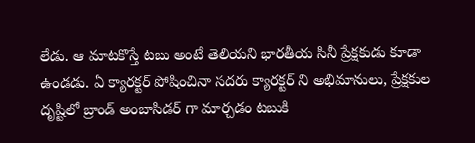లేడు. ఆ మాటకొస్తే టబు అంటే తెలియని భారతీయ సినీ ప్రేక్షకుడు కూడా ఉండడు. ఏ క్యారక్టర్ పోషించినా సదరు క్యారక్టర్ ని అభిమానులు, ప్రేక్షకుల దృష్టిలో బ్రాండ్ అంబాసిడర్ గా మార్చడం టబుకి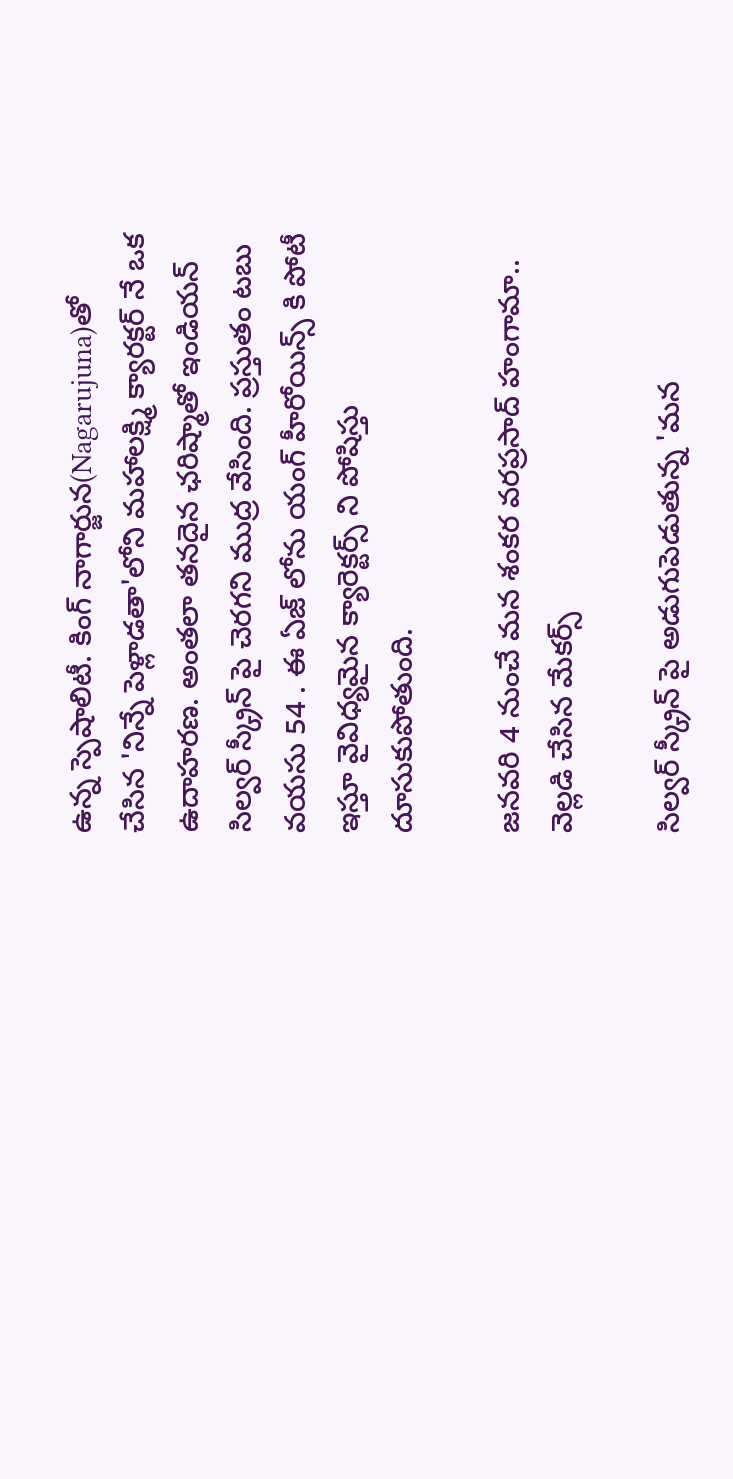ఉన్న స్పెషాలిటీ. కింగ్ నాగార్జున(Nagarujuna)తో చేసిన 'నిన్నే పెళ్లాడతా'లోని మహాలక్ష్మి క్యారక్టర్ నే ఒక ఉదాహరణ. అంతలా తనదైన ఛరిష్మాతో ఇండియన్ సిల్వర్ స్క్రీన్ పై చెరగని ముద్ర వేసింది. ప్రస్తుతం టబు వయసు 54 . ఈ ఏజ్ లోను యంగ్ హీరోయిన్స్ కి పోటీ ఇస్తూ వైవిధ్యమైన క్యారెక్టర్స్ ని పోషిస్తు దూసుకుపోతుంది.

జనవరి 4 నుంచే మన శంకర వరప్రసాద్ హంగామా.. వెల్లడి చేసిన మేకర్స్

సిల్వర్ స్క్రీన్ పై అడుగుపెడుతున్న 'మన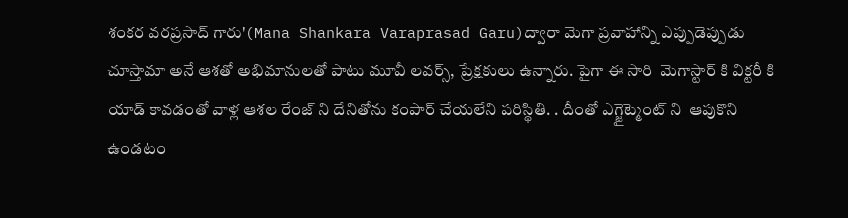శంకర వరప్రసాద్ గారు'(Mana Shankara Varaprasad Garu)ద్వారా మెగా ప్రవాహాన్ని ఎప్పుడెప్పుడు చూస్తామా అనే ఆశతో అభిమానులతో పాటు మూవీ లవర్స్, ప్రేక్షకులు ఉన్నారు. పైగా ఈ సారి  మెగాస్టార్ కి విక్టరీ కి యాడ్ కావడంతో వాళ్ల ఆశల రేంజ్ ని దేనితోను కంపార్ చేయలేని పరిస్థితి. . దీంతో ఎగ్జైట్మెంట్ ని  ఆపుకొని ఉండటం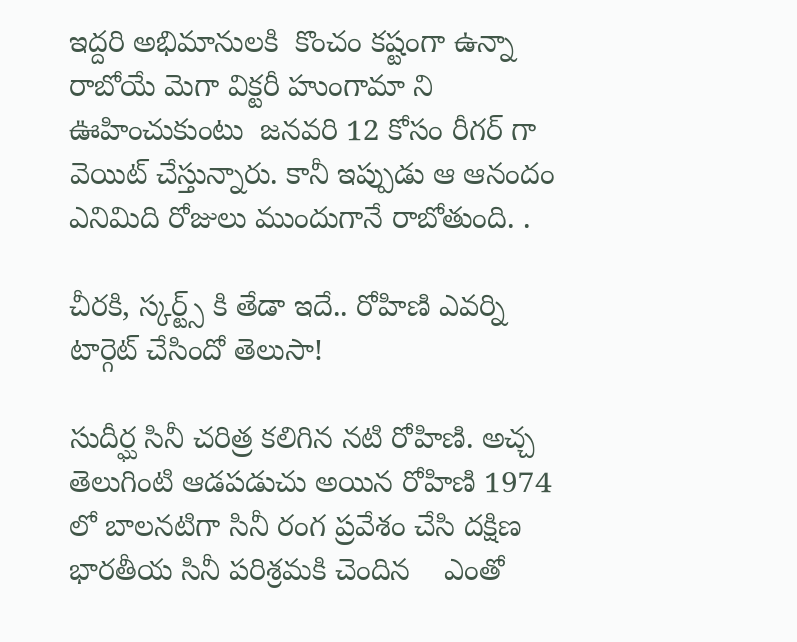ఇద్దరి అభిమానులకి  కొంచం కష్టంగా ఉన్నా రాబోయే మెగా విక్టరీ హుంగామా ని ఊహించుకుంటు  జనవరి 12 కోసం రీగర్ గా  వెయిట్ చేస్తున్నారు. కానీ ఇప్పుడు ఆ ఆనందం ఎనిమిది రోజులు ముందుగానే రాబోతుంది. .

చీరకి, స్కర్ట్స్ కి తేడా ఇదే.. రోహిణి ఎవర్ని టార్గెట్ చేసిందో తెలుసా!

సుదీర్ఘ సినీ చరిత్ర కలిగిన నటి రోహిణి. అచ్చ తెలుగింటి ఆడపడుచు అయిన రోహిణి 1974 లో బాలనటిగా సినీ రంగ ప్రవేశం చేసి దక్షిణ భారతీయ సినీ పరిశ్రమకి చెందిన    ఎంతో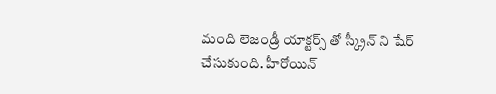మంది లెజండ్రీ యాక్టర్స్ తో స్క్రీన్ ని షేర్ చేసుకుంది. హీరోయిన్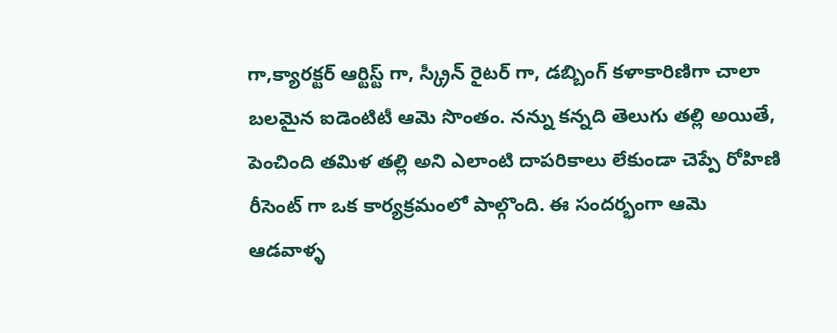గా,క్యారక్టర్ ఆర్టిస్ట్ గా, స్క్రీన్ రైటర్ గా, డబ్బింగ్ కళాకారిణిగా చాలా బలమైన ఐడెంటిటీ ఆమె సొంతం. నన్ను కన్నది తెలుగు తల్లి అయితే, పెంచింది తమిళ తల్లి అని ఎలాంటి దాపరికాలు లేకుండా చెప్పే రోహిణి రీసెంట్ గా ఒక కార్యక్రమంలో పాల్గొంది. ఈ సందర్భంగా ఆమె ఆడవాళ్ళ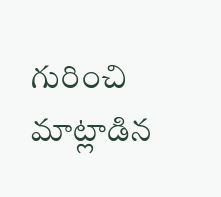గురించి మాట్లాడిన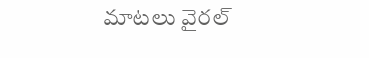మాటలు వైరల్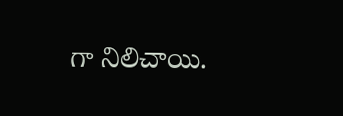గా నిలిచాయి.